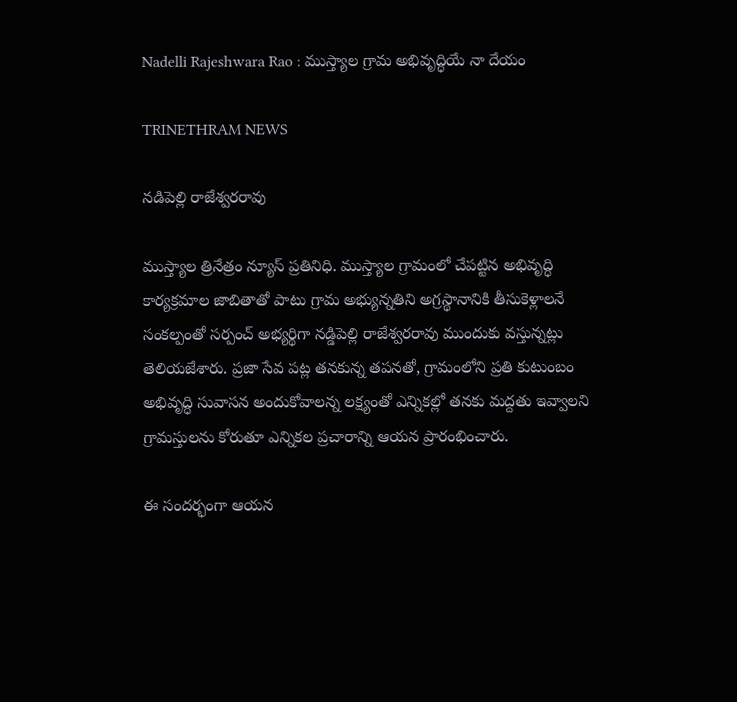Nadelli Rajeshwara Rao : ముస్త్యాల గ్రామ అభివృద్ధియే నా దేయం

TRINETHRAM NEWS

నడిపెల్లి రాజేశ్వరరావు

ముస్త్యాల త్రినేత్రం న్యూస్ ప్రతినిధి. ముస్త్యాల గ్రామంలో చేపట్టిన అభివృద్ధి కార్యక్రమాల జాబితాతో పాటు గ్రామ అభ్యున్నతిని అగ్రస్థానానికి తీసుకెళ్లాలనే సంకల్పంతో సర్పంచ్ అభ్యర్థిగా నడ్డిపెల్లి రాజేశ్వరరావు ముందుకు వస్తున్నట్లు తెలియజేశారు. ప్రజా సేవ పట్ల తనకున్న తపనతో, గ్రామంలోని ప్రతి కుటుంబం అభివృద్ధి సువాసన అందుకోవాలన్న లక్ష్యంతో ఎన్నికల్లో తనకు మద్దతు ఇవ్వాలని గ్రామస్తులను కోరుతూ ఎన్నికల ప్రచారాన్ని ఆయన ప్రారంభించారు.

ఈ సందర్భంగా ఆయన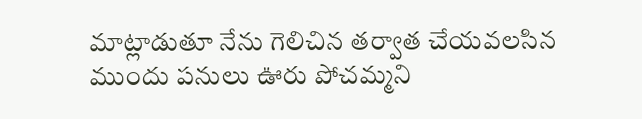మాట్లాడుతూ నేను గెలిచిన తర్వాత చేయవలసిన ముందు పనులు ఊరు పోచమ్మని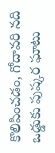కొలిపించడం, గోదావరి నది ఒడ్డుకు పుష్కర ఘాటు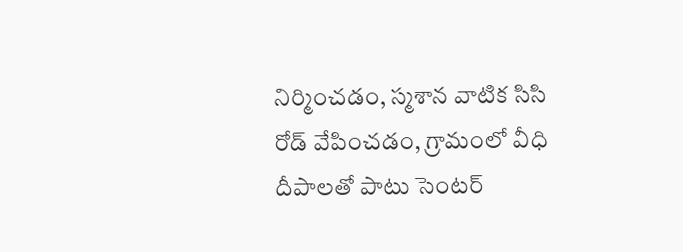నిర్మించడం, స్మశాన వాటిక సిసి రోడ్ వేపించడం, గ్రామంలో వీధి దీపాలతో పాటు సెంటర్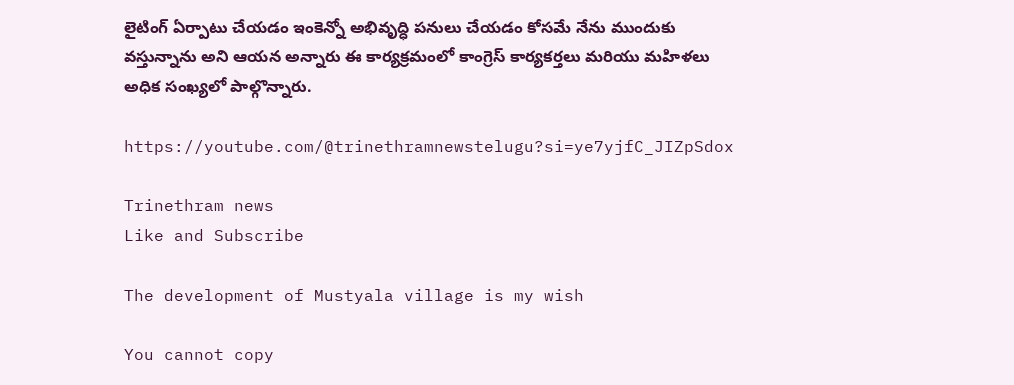లైటింగ్ ఏర్పాటు చేయడం ఇంకెన్నో అభివృద్ధి పనులు చేయడం కోసమే నేను ముందుకు వస్తున్నాను అని ఆయన అన్నారు ఈ కార్యక్రమంలో కాంగ్రెస్ కార్యకర్తలు మరియు మహిళలు అధిక సంఖ్యలో పాల్గొన్నారు.

https://youtube.com/@trinethramnewstelugu?si=ye7yjfC_JIZpSdox

Trinethram news
Like and Subscribe

The development of Mustyala village is my wish

You cannot copy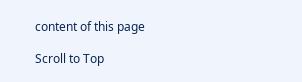content of this page

Scroll to Top